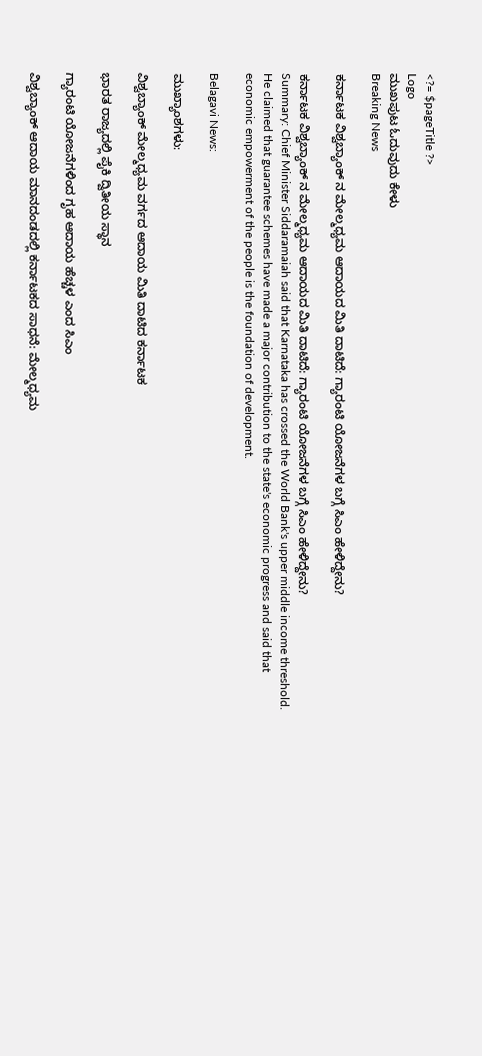<?= $pageTitle ?>
Logo
ಮುಖಪುಟ ಓದುವುದು ಕೇಳು
Breaking News

ಕರ್ನಾಟಕ ವಿಶ್ವಬ್ಯಾಂಕ್ ನ ಮೇಲ್ಮಧ್ಯಮ ಆದಾಯದ ಮಿತಿ ದಾಟಿದೆ: ಗ್ಯಾರಂಟಿ ಯೋಜನೆಗಳ ಬಗ್ಗೆ ಸಿಎಂ ಹೇಳಿದ್ದೇನು?

ಕರ್ನಾಟಕ ವಿಶ್ವಬ್ಯಾಂಕ್ ನ ಮೇಲ್ಮಧ್ಯಮ ಆದಾಯದ ಮಿತಿ ದಾಟಿದೆ: ಗ್ಯಾರಂಟಿ ಯೋಜನೆಗಳ ಬಗ್ಗೆ ಸಿಎಂ ಹೇಳಿದ್ದೇನು?
Summary: Chief Minister Siddaramaiah said that Karnataka has crossed the World Bank's upper middle income threshold. He claimed that guarantee schemes have made a major contribution to the state's economic progress and said that economic empowerment of the people is the foundation of development.

Belagavi News:

ಮುಖ್ಯಾಂಶಗಳು:

ವಿಶ್ವಬ್ಯಾಂಕ್ ಮೇಲ್ಮಧ್ಯಮ ವರ್ಗದ ಆದಾಯ ಮಿತಿ ದಾಟಿದ ಕರ್ನಾಟಕ

ಭಾರತ ರಾಜ್ಯದಲ್ಲಿ ಪೈಕಿ ದ್ವಿತೀಯ ಸ್ಥಾನ

ಗ್ಯಾರಂಟಿ ಯೋಜನೆಗಳಿಂದ ಗೃಹ ಆದಾಯ ಹೆಚ್ಚಳ ಎಂದ ಸಿಎಂ

ವಿಶ್ವಬ್ಯಾಂಕ್ ಆದಾಯ ಮಾನದಂಡದಲ್ಲಿ ಕರ್ನಾಟಕದ ಸಾಧನೆ: ಮೇಲ್ಮಧ್ಯಮ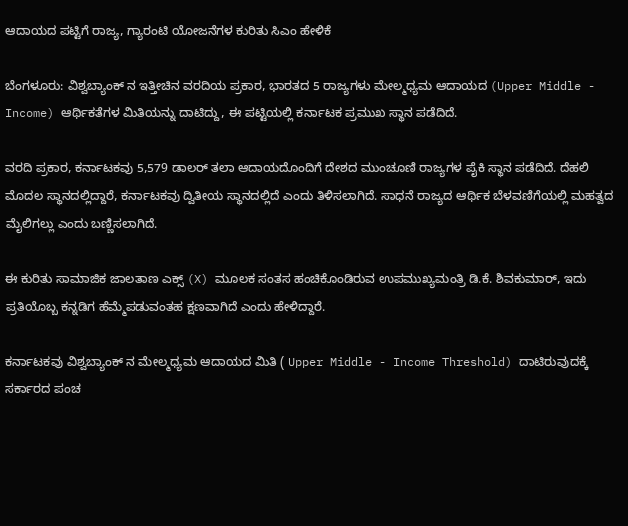ಆದಾಯದ ಪಟ್ಟಿಗೆ ರಾಜ್ಯ, ಗ್ಯಾರಂಟಿ ಯೋಜನೆಗಳ ಕುರಿತು ಸಿಎಂ ಹೇಳಿಕೆ

ಬೆಂಗಳೂರು: ವಿಶ್ವಬ್ಯಾಂಕ್ ನ ಇತ್ತೀಚಿನ ವರದಿಯ ಪ್ರಕಾರ, ಭಾರತದ 5 ರಾಜ್ಯಗಳು ಮೇಲ್ಮಧ್ಯಮ ಆದಾಯದ (Upper Middle - Income) ಆರ್ಥಿಕತೆಗಳ ಮಿತಿಯನ್ನು ದಾಟಿದ್ದು, ಈ ಪಟ್ಟಿಯಲ್ಲಿ ಕರ್ನಾಟಕ ಪ್ರಮುಖ ಸ್ಥಾನ ಪಡೆದಿದೆ.

ವರದಿ ಪ್ರಕಾರ, ಕರ್ನಾಟಕವು 5,579 ಡಾಲರ್ ತಲಾ ಆದಾಯದೊಂದಿಗೆ ದೇಶದ ಮುಂಚೂಣಿ ರಾಜ್ಯಗಳ ಪೈಕಿ ಸ್ಥಾನ ಪಡೆದಿದೆ. ದೆಹಲಿ ಮೊದಲ ಸ್ಥಾನದಲ್ಲಿದ್ದಾರೆ, ಕರ್ನಾಟಕವು ದ್ವಿತೀಯ ಸ್ಥಾನದಲ್ಲಿದೆ ಎಂದು ತಿಳಿಸಲಾಗಿದೆ. ಸಾಧನೆ ರಾಜ್ಯದ ಆರ್ಥಿಕ ಬೆಳವಣಿಗೆಯಲ್ಲಿ ಮಹತ್ವದ ಮೈಲಿಗಲ್ಲು ಎಂದು ಬಣ್ಣಿಸಲಾಗಿದೆ.

ಈ ಕುರಿತು ಸಾಮಾಜಿಕ ಜಾಲತಾಣ ಎಕ್ಸ್ (X) ಮೂಲಕ ಸಂತಸ ಹಂಚಿಕೊಂಡಿರುವ ಉಪಮುಖ್ಯಮಂತ್ರಿ ಡಿ.ಕೆ. ಶಿವಕುಮಾರ್, ಇದು ಪ್ರತಿಯೊಬ್ಬ ಕನ್ನಡಿಗ ಹೆಮ್ಮೆಪಡುವಂತಹ ಕ್ಷಣವಾಗಿದೆ ಎಂದು ಹೇಳಿದ್ದಾರೆ.

ಕರ್ನಾಟಕವು ವಿಶ್ವಬ್ಯಾಂಕ್ ನ ಮೇಲ್ಮಧ್ಯಮ ಆದಾಯದ ಮಿತಿ ( Upper Middle - Income Threshold) ದಾಟಿರುವುದಕ್ಕೆ ಸರ್ಕಾರದ ಪಂಚ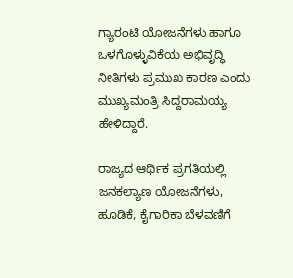ಗ್ಯಾರಂಟಿ ಯೋಜನೆಗಳು ಹಾಗೂ ಒಳಗೊಳ್ಳುವಿಕೆಯ ಅಭಿವೃದ್ಧಿ ನೀತಿಗಳು ಪ್ರಮುಖ ಕಾರಣ ಎಂದು ಮುಖ್ಯಮಂತ್ರಿ ಸಿದ್ದರಾಮಯ್ಯ ಹೇಳಿದ್ದಾರೆ.

ರಾಜ್ಯದ ಆರ್ಥಿಕ ಪ್ರಗತಿಯಲ್ಲಿ ಜನಕಲ್ಯಾಣ ಯೋಜನೆಗಳು, ಹೂಡಿಕೆ, ಕೈಗಾರಿಕಾ ಬೆಳವಣಿಗೆ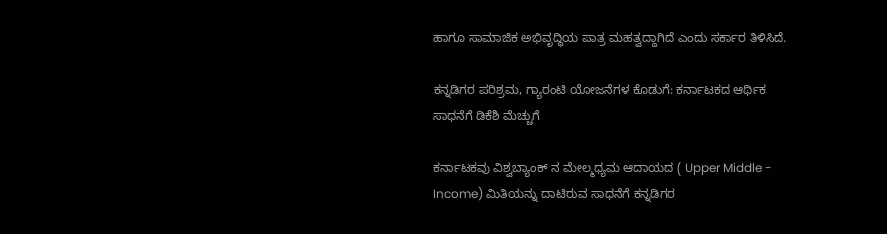ಹಾಗೂ ಸಾಮಾಜಿಕ ಅಭಿವೃದ್ಧಿಯ ಪಾತ್ರ ಮಹತ್ವದ್ದಾಗಿದೆ ಎಂದು ಸರ್ಕಾರ ತಿಳಿಸಿದೆ.

ಕನ್ನಡಿಗರ ಪರಿಶ್ರಮ, ಗ್ಯಾರಂಟಿ ಯೋಜನೆಗಳ ಕೊಡುಗೆ: ಕರ್ನಾಟಕದ ಆರ್ಥಿಕ ಸಾಧನೆಗೆ ಡಿಕೆಶಿ ಮೆಚ್ಚುಗೆ

ಕರ್ನಾಟಕವು ವಿಶ್ವಬ್ಯಾಂಕ್ ನ ಮೇಲ್ಮಧ್ಯಮ ಆದಾಯದ ( Upper Middle - Income) ಮಿತಿಯನ್ನು ದಾಟಿರುವ ಸಾಧನೆಗೆ ಕನ್ನಡಿಗರ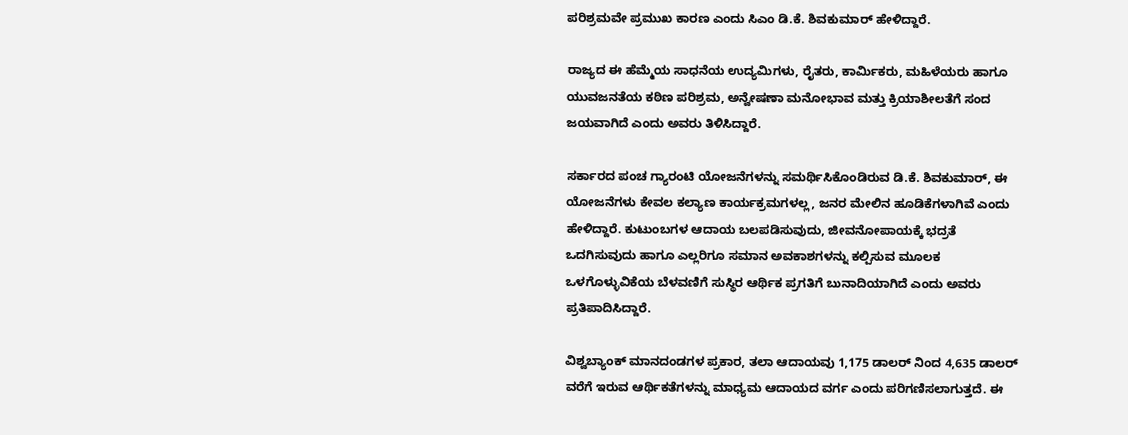ಪರಿಶ್ರಮವೇ ಪ್ರಮುಖ ಕಾರಣ ಎಂದು ಸಿಎಂ ಡಿ.ಕೆ. ಶಿವಕುಮಾರ್ ಹೇಳಿದ್ದಾರೆ.

ರಾಜ್ಯದ ಈ ಹೆಮ್ಮೆಯ ಸಾಧನೆಯ ಉದ್ಯಮಿಗಳು, ರೈತರು, ಕಾರ್ಮಿಕರು, ಮಹಿಳೆಯರು ಹಾಗೂ ಯುವಜನತೆಯ ಕಠಿಣ ಪರಿಶ್ರಮ, ಅನ್ವೇಷಣಾ ಮನೋಭಾವ ಮತ್ತು ಕ್ರಿಯಾಶೀಲತೆಗೆ ಸಂದ ಜಯವಾಗಿದೆ ಎಂದು ಅವರು ತಿಳಿಸಿದ್ದಾರೆ.

ಸರ್ಕಾರದ ಪಂಚ ಗ್ಯಾರಂಟಿ ಯೋಜನೆಗಳನ್ನು ಸಮರ್ಥಿಸಿಕೊಂಡಿರುವ ಡಿ.ಕೆ. ಶಿವಕುಮಾರ್, ಈ ಯೋಜನೆಗಳು ಕೇವಲ ಕಲ್ಯಾಣ ಕಾರ್ಯಕ್ರಮಗಳಲ್ಲ, ಜನರ ಮೇಲಿನ ಹೂಡಿಕೆಗಳಾಗಿವೆ ಎಂದು ಹೇಳಿದ್ದಾರೆ. ಕುಟುಂಬಗಳ ಆದಾಯ ಬಲಪಡಿಸುವುದು, ಜೀವನೋಪಾಯಕ್ಕೆ ಭದ್ರತೆ ಒದಗಿಸುವುದು ಹಾಗೂ ಎಲ್ಲರಿಗೂ ಸಮಾನ ಅವಕಾಶಗಳನ್ನು ಕಲ್ಪಿಸುವ ಮೂಲಕ ಒಳಗೊಳ್ಳುವಿಕೆಯ ಬೆಳವಣಿಗೆ ಸುಸ್ಥಿರ ಆರ್ಥಿಕ ಪ್ರಗತಿಗೆ ಬುನಾದಿಯಾಗಿದೆ ಎಂದು ಅವರು ಪ್ರತಿಪಾದಿಸಿದ್ದಾರೆ.

ವಿಶ್ವಬ್ಯಾಂಕ್ ಮಾನದಂಡಗಳ ಪ್ರಕಾರ, ತಲಾ ಆದಾಯವು 1,175 ಡಾಲರ್ ನಿಂದ 4,635 ಡಾಲರ್ ವರೆಗೆ ಇರುವ ಆರ್ಥಿಕತೆಗಳನ್ನು ಮಾಧ್ಯಮ ಆದಾಯದ ವರ್ಗ ಎಂದು ಪರಿಗಣಿಸಲಾಗುತ್ತದೆ. ಈ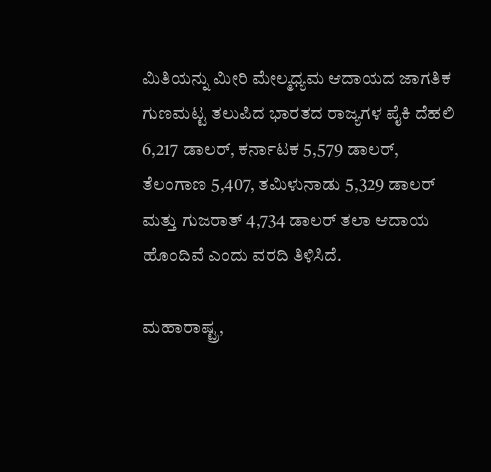ಮಿತಿಯನ್ನು ಮೀರಿ ಮೇಲ್ಮಧ್ಯಮ ಆದಾಯದ ಜಾಗತಿಕ ಗುಣಮಟ್ಟ ತಲುಪಿದ ಭಾರತದ ರಾಜ್ಯಗಳ ಪೈಕಿ ದೆಹಲಿ 6,217 ಡಾಲರ್, ಕರ್ನಾಟಕ 5,579 ಡಾಲರ್, ತೆಲಂಗಾಣ 5,407, ತಮಿಳುನಾಡು 5,329 ಡಾಲರ್ ಮತ್ತು ಗುಜರಾತ್ 4,734 ಡಾಲರ್ ತಲಾ ಆದಾಯ ಹೊಂದಿವೆ ಎಂದು ವರದಿ ತಿಳಿಸಿದೆ.

ಮಹಾರಾಷ್ಟ್ರ,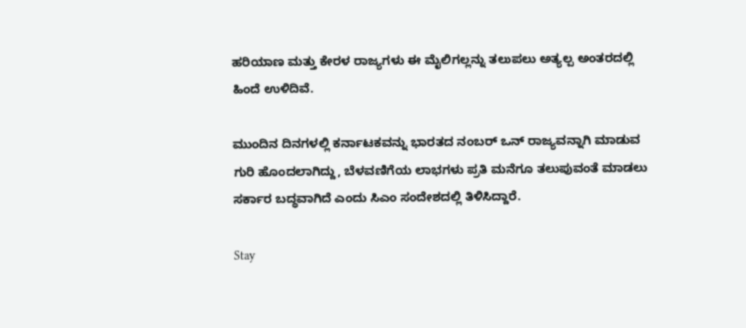ಹರಿಯಾಣ ಮತ್ತು ಕೇರಳ ರಾಜ್ಯಗಳು ಈ ಮೈಲಿಗಲ್ಲನ್ನು ತಲುಪಲು ಅತ್ಯಲ್ಪ ಅಂತರದಲ್ಲಿ ಹಿಂದೆ ಉಳಿದಿವೆ.

ಮುಂದಿನ ದಿನಗಳಲ್ಲಿ ಕರ್ನಾಟಕವನ್ನು ಭಾರತದ ನಂಬರ್ ಒನ್ ರಾಜ್ಯವನ್ನಾಗಿ ಮಾಡುವ ಗುರಿ ಹೊಂದಲಾಗಿದ್ದು, ಬೆಳವಣಿಗೆಯ ಲಾಭಗಳು ಪ್ರತಿ ಮನೆಗೂ ತಲುಪುವಂತೆ ಮಾಡಲು ಸರ್ಕಾರ ಬದ್ಧವಾಗಿದೆ ಎಂದು ಸಿಎಂ ಸಂದೇಶದಲ್ಲಿ ತಿಳಿಸಿದ್ದಾರೆ.

Stay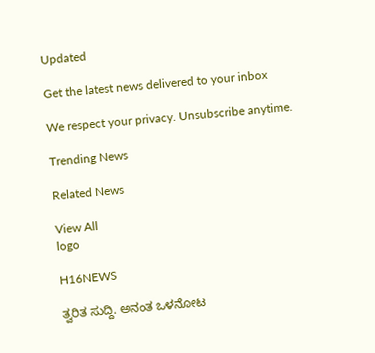Updated

Get the latest news delivered to your inbox

We respect your privacy. Unsubscribe anytime.

Trending News

Related News

View All
logo

H16NEWS

ತ್ವರಿತ ಸುದ್ದಿ. ಅನಂತ ಒಳನೋಟ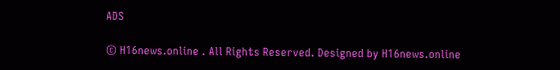ADS

© H16news.online . All Rights Reserved. Designed by H16news.online